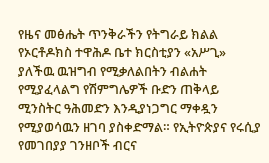የዜና መፅሔት ጥንቅራችን የትግራይ ክልል የኦርቶዶክስ ተዋሕዶ ቤተ ክርስቲያን «አሥጊ» ያለችዉ ዉዝግብ የሚቃለልበትን ብልሐት የሚያፈላልግ የሽምግሌዎች ቡድን ጠቅላይ ሚንስትር ዓሕመድን እንዲያነጋግር ማቀዷን የሚያወሳዉን ዘገባ ያስቀድማል። የኢትዮጵያና የሩሲያ የመገበያያ ገንዘቦች ብርና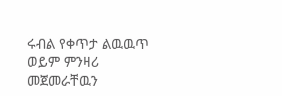ሩብል የቀጥታ ልዉዉጥ ወይም ምንዛሪ መጀመራቸዉን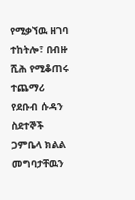የሚቃኘዉ ዘገባ ተከትሎ፣ በብዙ ሺሕ የሚቆጠሩ ተጨማሪ የደቡብ ሱዳን ስደተኞች ጋምቤላ ክልል መግባታቸዉን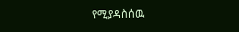የሚያዳስሰዉ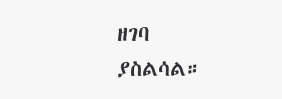ዘገባ ያስልሳል።